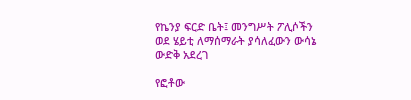የኬንያ ፍርድ ቤት፤ መንግሥት ፖሊሶችን ወደ ሄይቲ ለማሰማራት ያሳለፈውን ውሳኔ ውድቅ አደረገ

የፎቶው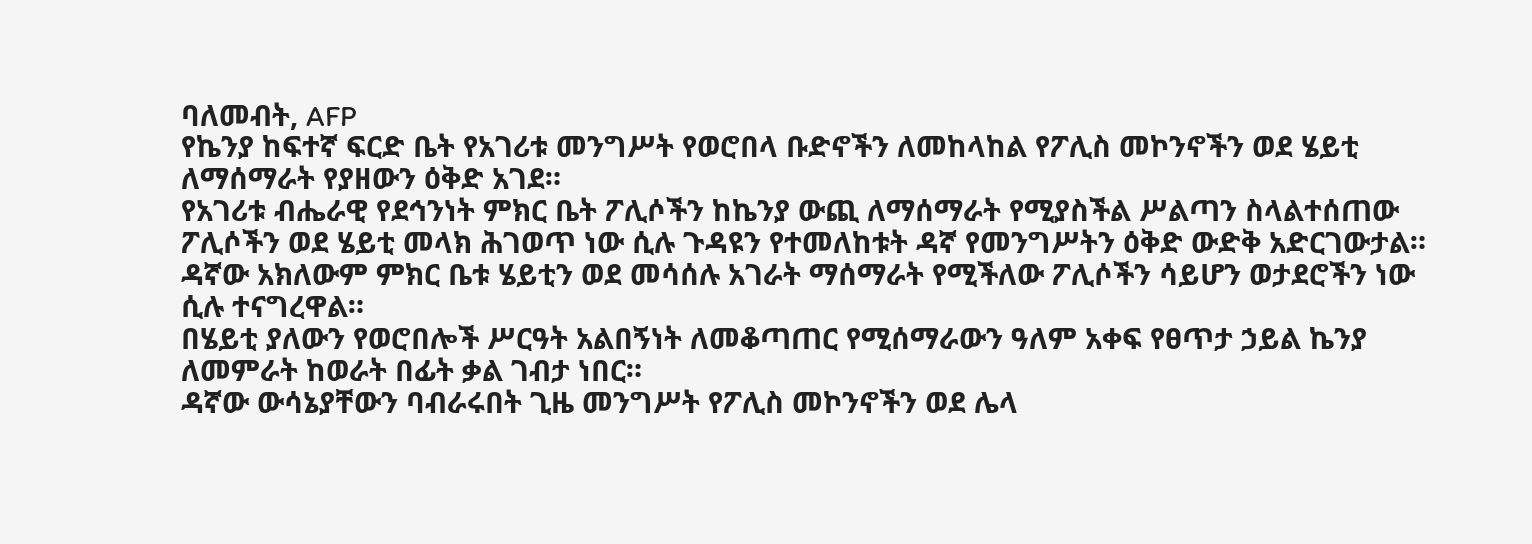ባለመብት, AFP
የኬንያ ከፍተኛ ፍርድ ቤት የአገሪቱ መንግሥት የወሮበላ ቡድኖችን ለመከላከል የፖሊስ መኮንኖችን ወደ ሄይቲ ለማሰማራት የያዘውን ዕቅድ አገደ።
የአገሪቱ ብሔራዊ የደኅንነት ምክር ቤት ፖሊሶችን ከኬንያ ውጪ ለማሰማራት የሚያስችል ሥልጣን ስላልተሰጠው ፖሊሶችን ወደ ሄይቲ መላክ ሕገወጥ ነው ሲሉ ጉዳዩን የተመለከቱት ዳኛ የመንግሥትን ዕቅድ ውድቅ አድርገውታል።
ዳኛው አክለውም ምክር ቤቱ ሄይቲን ወደ መሳሰሉ አገራት ማሰማራት የሚችለው ፖሊሶችን ሳይሆን ወታደሮችን ነው ሲሉ ተናግረዋል።
በሄይቲ ያለውን የወሮበሎች ሥርዓት አልበኝነት ለመቆጣጠር የሚሰማራውን ዓለም አቀፍ የፀጥታ ኃይል ኬንያ ለመምራት ከወራት በፊት ቃል ገብታ ነበር።
ዳኛው ውሳኔያቸውን ባብራሩበት ጊዜ መንግሥት የፖሊስ መኮንኖችን ወደ ሌላ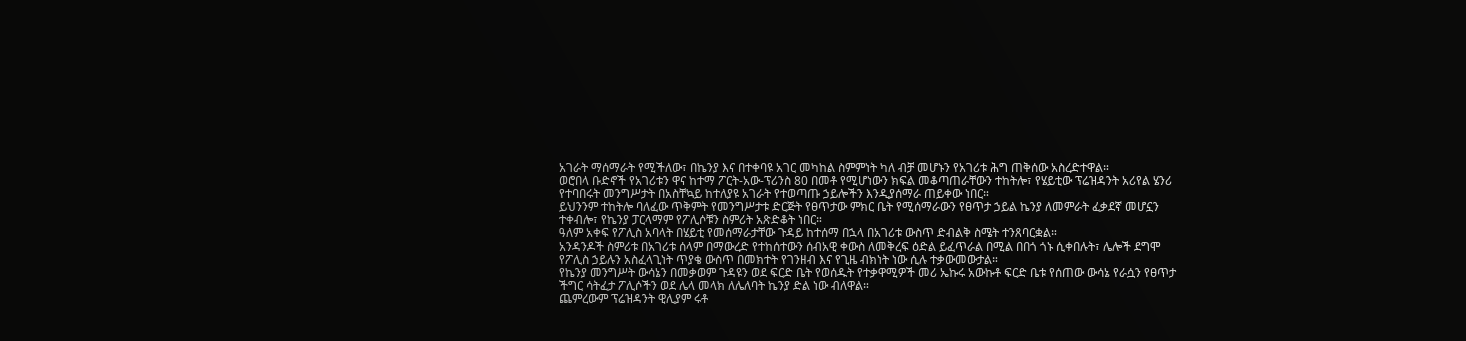አገራት ማሰማራት የሚችለው፣ በኬንያ እና በተቀባዩ አገር መካከል ስምምነት ካለ ብቻ መሆኑን የአገሪቱ ሕግ ጠቅሰው አስረድተዋል።
ወሮበላ ቡድኖች የአገሪቱን ዋና ከተማ ፖርት-አው-ፕሪንስ 80 በመቶ የሚሆነውን ክፍል መቆጣጠራቸውን ተከትሎ፣ የሄይቲው ፕሬዝዳንት አሪየል ሄንሪ የተባበሩት መንግሥታት በአስቸኳይ ከተለያዩ አገራት የተወጣጡ ኃይሎችን እንዲያሰማራ ጠይቀው ነበር።
ይህንንም ተከትሎ ባለፈው ጥቅምት የመንግሥታቱ ድርጅት የፀጥታው ምክር ቤት የሚሰማራውን የፀጥታ ኃይል ኬንያ ለመምራት ፈቃደኛ መሆኗን ተቀብሎ፣ የኬንያ ፓርላማም የፖሊሶቹን ስምሪት አጽድቆት ነበር።
ዓለም አቀፍ የፖሊስ አባላት በሄይቲ የመሰማራታቸው ጉዳይ ከተሰማ በኋላ በአገሪቱ ውስጥ ድብልቅ ስሜት ተንጸባርቋል።
አንዳንዶች ስምሪቱ በአገሪቱ ሰላም በማውረድ የተከሰተውን ሰብአዊ ቀውስ ለመቅረፍ ዕድል ይፈጥራል በሚል በበጎ ጎኑ ሲቀበሉት፣ ሌሎች ደግሞ የፖሊስ ኃይሉን አስፈላጊነት ጥያቄ ውስጥ በመክተት የገንዘብ እና የጊዜ ብክነት ነው ሲሉ ተቃውመውታል።
የኬንያ መንግሥት ውሳኔን በመቃወም ጉዳዩን ወደ ፍርድ ቤት የወሰዱት የተቃዋሚዎች መሪ ኤኩሩ አውኩቶ ፍርድ ቤቱ የሰጠው ውሳኔ የራሷን የፀጥታ ችግር ሳትፈታ ፖሊሶችን ወደ ሌላ መላክ ለሌለባት ኬንያ ድል ነው ብለዋል።
ጨምረውም ፕሬዝዳንት ዊሊያም ሩቶ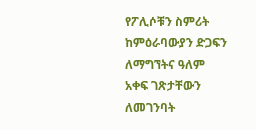የፖሊሶቹን ስምሪት ከምዕራባውያን ድጋፍን ለማግኘትና ዓለም አቀፍ ገጽታቸውን ለመገንባት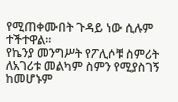የሚጠቀሙበት ጉዳይ ነው ሲሉም ተችተዋል።
የኬንያ መንግሥት የፖሊሶቹ ስምሪት ለአገሪቱ መልካም ስምን የሚያስገኝ ከመሆኑም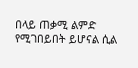በላይ ጠቃሚ ልምድ የሚገበይበት ይሆናል ሲል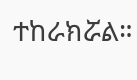ተከራክሯል።